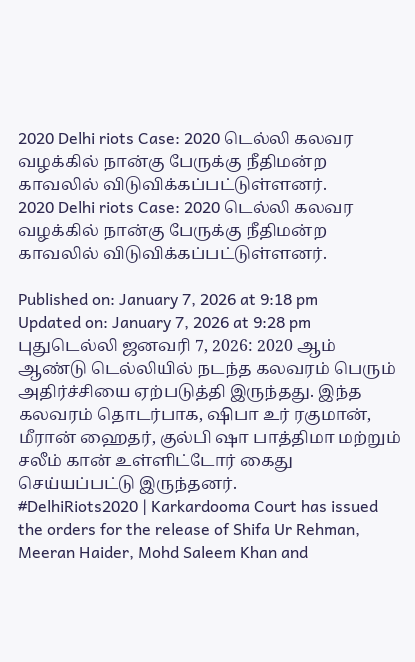2020 Delhi riots Case: 2020 டெல்லி கலவர வழக்கில் நான்கு பேருக்கு நீதிமன்ற காவலில் விடுவிக்கப்பட்டுள்ளனர்.
2020 Delhi riots Case: 2020 டெல்லி கலவர வழக்கில் நான்கு பேருக்கு நீதிமன்ற காவலில் விடுவிக்கப்பட்டுள்ளனர்.

Published on: January 7, 2026 at 9:18 pm
Updated on: January 7, 2026 at 9:28 pm
புதுடெல்லி ஜனவரி 7, 2026: 2020 ஆம் ஆண்டு டெல்லியில் நடந்த கலவரம் பெரும் அதிர்ச்சியை ஏற்படுத்தி இருந்தது. இந்த கலவரம் தொடர்பாக, ஷிபா உர் ரகுமான், மீரான் ஹைதர், குல்பி ஷா பாத்திமா மற்றும் சலீம் கான் உள்ளிட்டோர் கைது செய்யப்பட்டு இருந்தனர்.
#DelhiRiots2020 | Karkardooma Court has issued the orders for the release of Shifa Ur Rehman, Meeran Haider, Mohd Saleem Khan and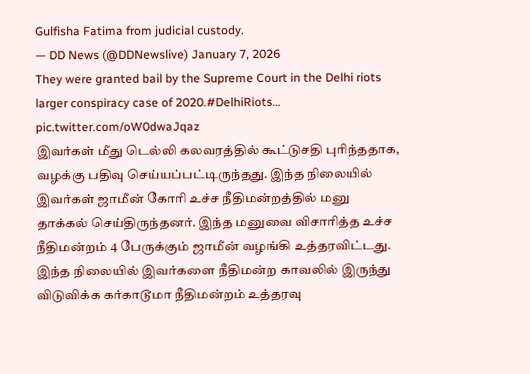Gulfisha Fatima from judicial custody.
— DD News (@DDNewslive) January 7, 2026
They were granted bail by the Supreme Court in the Delhi riots larger conspiracy case of 2020.#DelhiRiots… pic.twitter.com/oW0dwaJqaz
இவர்கள் மீது டெல்லி கலவரத்தில் கூட்டுசதி புரிந்ததாக, வழக்கு பதிவு செய்யப்பட்டிருந்தது. இந்த நிலையில் இவர்கள் ஜாமீன் கோரி உச்ச நீதிமன்றத்தில் மனு தாக்கல் செய்திருந்தனர். இந்த மனுவை விசாரித்த உச்ச நீதிமன்றம் 4 பேருக்கும் ஜாமீன் வழங்கி உத்தரவிட்டது. இந்த நிலையில் இவர்களை நீதிமன்ற காவலில் இருந்து விடுவிக்க கர்காடூமா நீதிமன்றம் உத்தரவு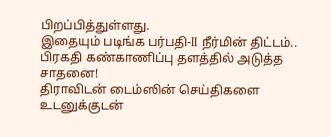பிறப்பித்துள்ளது.
இதையும் படிங்க பர்பதி-II நீர்மின் திட்டம்.. பிரகதி கண்காணிப்பு தளத்தில் அடுத்த சாதனை!
திராவிடன் டைம்ஸின் செய்திகளை உடனுக்குடன்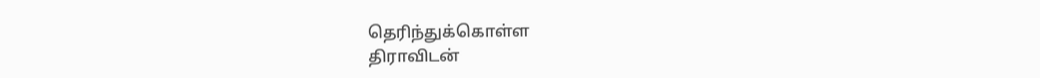தெரிந்துக்கொள்ள
திராவிடன்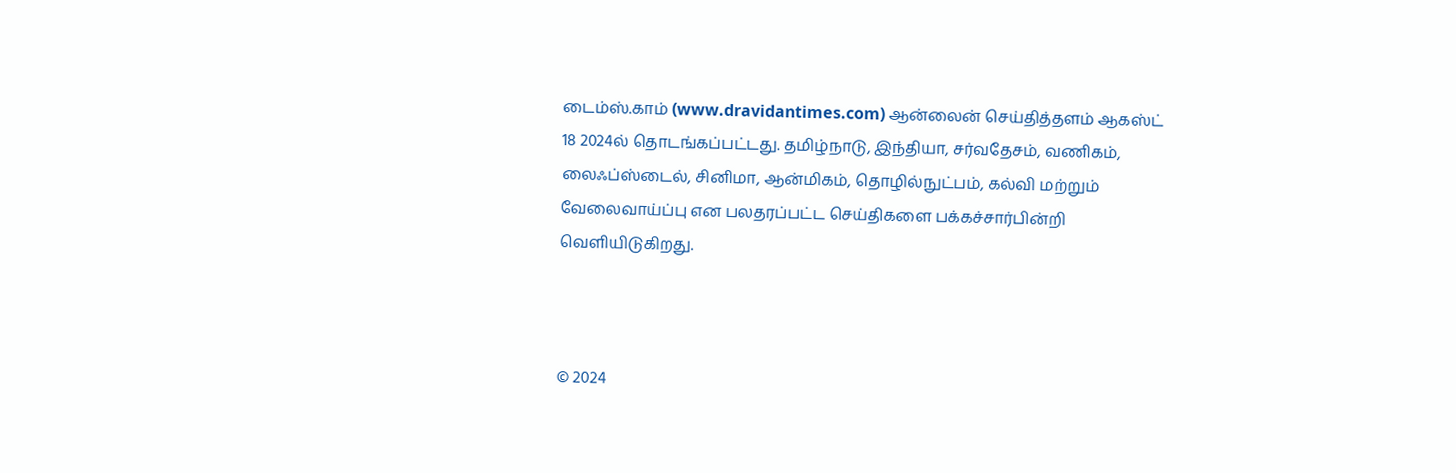டைம்ஸ்.காம் (www.dravidantimes.com) ஆன்லைன் செய்தித்தளம் ஆகஸ்ட் 18 2024ல் தொடங்கப்பட்டது. தமிழ்நாடு, இந்தியா, சர்வதேசம், வணிகம், லைஃப்ஸ்டைல், சினிமா, ஆன்மிகம், தொழில்நுட்பம், கல்வி மற்றும் வேலைவாய்ப்பு என பலதரப்பட்ட செய்திகளை பக்கச்சார்பின்றி வெளியிடுகிறது.



© 2024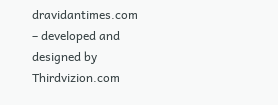dravidantimes.com – developed and designed by Thirdvizion.com